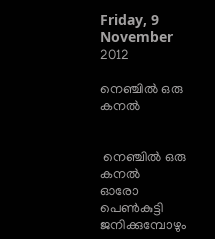Friday, 9 November 2012

നെഞ്ചില്‍ ഒരു കനല്‍


 നെഞ്ചില്‍ ഒരു കനല്‍
ഓരോ പെണ്‍കുട്ടി ജനിക്കുമ്പോഴും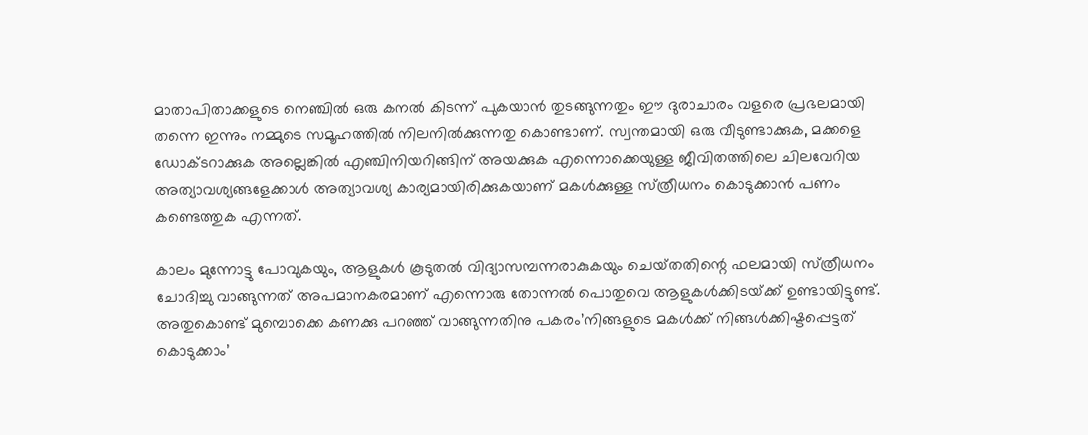മാതാപിതാക്കളുടെ നെഞ്ചില്‍ ഒരു കനല്‍ കിടന്ന്‌ പുകയാന്‍ തുടങ്ങുന്നതും ഈ ദുരാചാരം വളരെ പ്രഭലമായി തന്നെ ഇന്നും നമ്മുടെ സമൂഹത്തില്‍ നിലനില്‍ക്കുന്നതു കൊണ്ടാണ്‌. സ്വന്തമായി ഒരു വീടുണ്ടാക്കുക, മക്കളെ ഡോക്ടറാക്കുക അല്ലെങ്കില്‍ എഞ്ചിനിയറിങ്ങിന്‌ അയക്കുക എന്നൊക്കെയുള്ള ജീവിതത്തിലെ ചിലവേറിയ അത്യാവശ്യങ്ങളേക്കാള്‍ അത്യാവശ്യ കാര്യമായിരിക്കുകയാണ്‌ മകള്‍ക്കുള്ള സ്‌ത്രീധനം കൊടുക്കാന്‍ പണം കണ്ടെത്തുക എന്നത്‌.

കാലം മുന്നോട്ടു പോവുകയും, ആളുകള്‍ കൂടുതല്‍ വിദ്യാസമ്പന്നരാകുകയും ചെയ്‌തതിന്റെ ഫലമായി സ്‌ത്രീധനം ചോദിച്ചു വാങ്ങുന്നത്‌ അപമാനകരമാണ്‌ എന്നൊരു തോന്നല്‍ പൊതുവെ ആളുകള്‍ക്കിടയ്‌ക്ക്‌ ഉണ്ടായിട്ടുണ്ട്‌. അതുകൊണ്ട്‌ മുമ്പൊക്കെ കണക്കു പറഞ്ഞ്‌ വാങ്ങുന്നതിനു പകരം’നിങ്ങളുടെ മകള്‍ക്ക്‌ നിങ്ങള്‍ക്കിഷ്ടപ്പെട്ടത്‌ കൊടുക്കാം’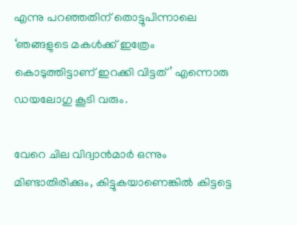എന്നു പറഞ്ഞതിന്‌ തൊട്ടുപിന്നാലെ ‘ഞങ്ങളുടെ മകള്‍ക്ക്‌ ഇത്രേം കൊടുത്തിട്ടാണ്‌ ഇറക്കി വിട്ടത്‌’ എന്നൊരു ഡയലോഗു കൂടി വരും.

വേറെ ചില വിദ്വാന്‍മാര്‍ ഒന്നും മിണ്ടാതിരിക്കും, കിട്ടുകയാണെങ്കില്‍ കിട്ടട്ടെ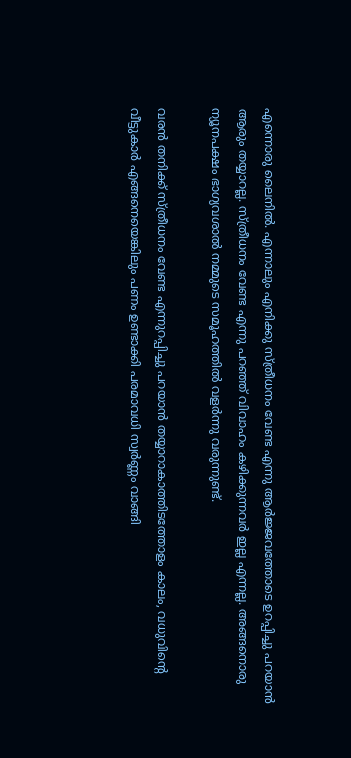എന്നൊരു ലൈനില്‍. എന്നാലും എനിക്കു സ്‌ത്രീധനം വേണ്ട എന്നു ആര്‍ജ്ജവത്തോടെ ഉറപ്പിച്ചു പറയാന്‍ ആരും തയ്യാറല്ല. സ്‌ത്രീധനം വേണ്ട എന്നു പറഞ്ഞ്‌ വിവാഹം കഴിക്കുന്നവര്‍ ഇല്ല എന്നല്ല. അങ്ങനൊരു ന്യൂനപക്ഷം ഭാഗ്യവശാല്‍ നമ്മുടെ സമൂഹത്തില്‍ വളര്‍ന്നു വരുന്നുണ്ട്‌.

വരന്‍ തനിക്ക്‌ സ്‌ത്രീധനം വേണ്ട എന്നുറപ്പിച്ചു പറയാന്‍ തയ്യാറാകാത്തിടത്തോളം കാലം, വധുവിന്റെ വീട്ടുകാര്‍ എങ്ങനെയെങ്കിലും പണം ഉണ്ടാക്കി പരമാവധി സ്വര്‍ണ്ണം വാങ്ങി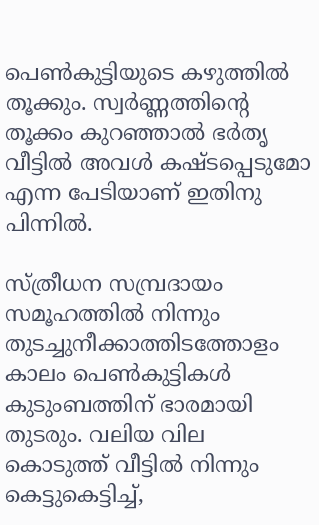പെണ്‍കുട്ടിയുടെ കഴുത്തില്‍ തൂക്കും. സ്വര്‍ണ്ണത്തിന്റെ തൂക്കം കുറഞ്ഞാല്‍ ഭര്‍തൃ വീട്ടില്‍ അവള്‍ കഷ്ടപ്പെടുമോ എന്ന പേടിയാണ്‌ ഇതിനു പിന്നില്‍.

സ്‌ത്രീധന സമ്പ്രദായം സമൂഹത്തില്‍ നിന്നും തുടച്ചുനീക്കാത്തിടത്തോളം കാലം പെണ്‍കുട്ടികള്‍ കുടുംബത്തിന്‌ ഭാരമായി തുടരും. വലിയ വില കൊടുത്ത്‌ വീട്ടില്‍ നിന്നും കെട്ടുകെട്ടിച്ച്‌,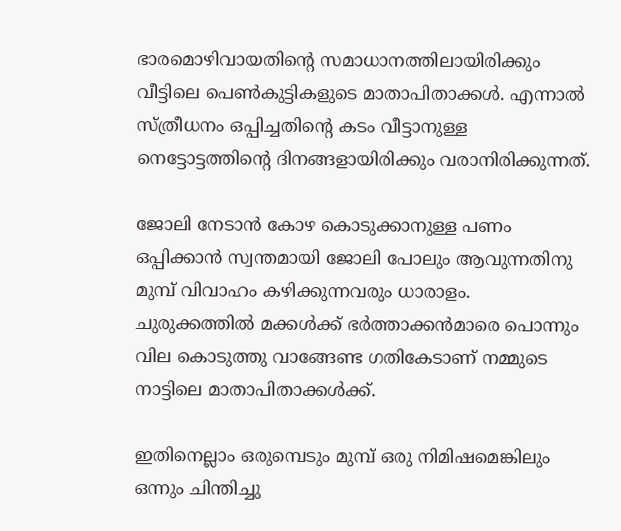ഭാരമൊഴിവായതിന്റെ സമാധാനത്തിലായിരിക്കും വീട്ടിലെ പെണ്‍കുട്ടികളുടെ മാതാപിതാക്കള്‍. എന്നാല്‍ സ്‌ത്രീധനം ഒപ്പിച്ചതിന്റെ കടം വീട്ടാനുള്ള നെട്ടോട്ടത്തിന്റെ ദിനങ്ങളായിരിക്കും വരാനിരിക്കുന്നത്‌.

ജോലി നേടാന്‍ കോഴ കൊടുക്കാനുള്ള പണം ഒപ്പിക്കാന്‍ സ്വന്തമായി ജോലി പോലും ആവുന്നതിനു മുമ്പ്‌ വിവാഹം കഴിക്കുന്നവരും ധാരാളം. ചുരുക്കത്തില്‍ മക്കള്‍ക്ക്‌ ഭര്‍ത്താക്കന്‍മാരെ പൊന്നും വില കൊടുത്തു വാങ്ങേണ്ട ഗതികേടാണ്‌ നമ്മുടെ നാട്ടിലെ മാതാപിതാക്കള്‍ക്ക്‌.

ഇതിനെല്ലാം ഒരുമ്പെടും മുമ്പ്‌ ഒരു നിമിഷമെങ്കിലും ഒന്നും ചിന്തിച്ചു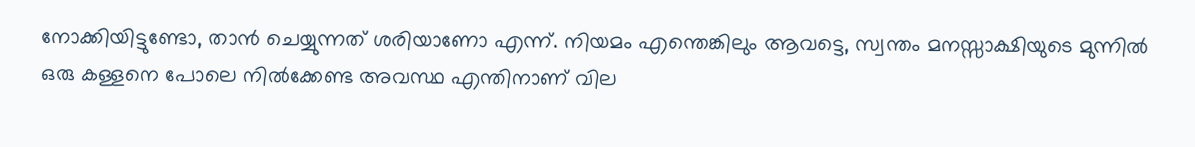നോക്കിയിട്ടുണ്ടോ, താന്‍ ചെയ്യുന്നത്‌ ശരിയാണോ എന്ന്‌. നിയമം എന്തെങ്കിലും ആവട്ടെ, സ്വന്തം മനസ്സാക്ഷിയുടെ മുന്നില്‍ ഒരു കള്ളനെ പോലെ നില്‍ക്കേണ്ട അവസ്ഥ എന്തിനാണ്‌ വില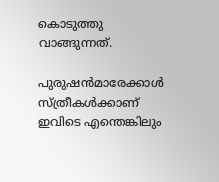കൊടുത്തു വാങ്ങുന്നത്‌.

പുരുഷന്‍മാരേക്കാള്‍ സ്‌ത്രീകള്‍ക്കാണ്‌ ഇവിടെ എന്തെങ്കിലും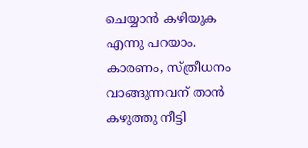ചെയ്യാന്‍ കഴിയുക എന്നു പറയാം. കാരണം, സ്‌ത്രീധനം വാങ്ങുന്നവന്‌ താന്‍ കഴുത്തു നീട്ടി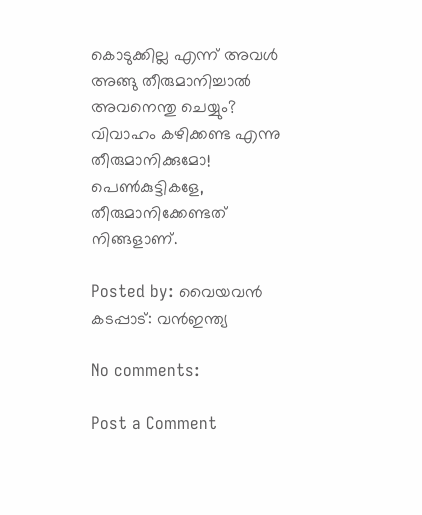കൊടുക്കില്ല എന്ന്‌ അവള്‍ അങ്ങു തീരുമാനിച്ചാല്‍ അവനെന്തു ചെയ്യും? വിവാഹം കഴിക്കണ്ട എന്നു തീരുമാനിക്കുമോ! പെണ്‍കുട്ടികളേ, തീരുമാനിക്കേണ്ടത്‌ നിങ്ങളാണ്‌.

Posted by: വൈയവന്‍
കടപ്പാട്: വന്‍ഇന്ത്യ

No comments:

Post a Comment